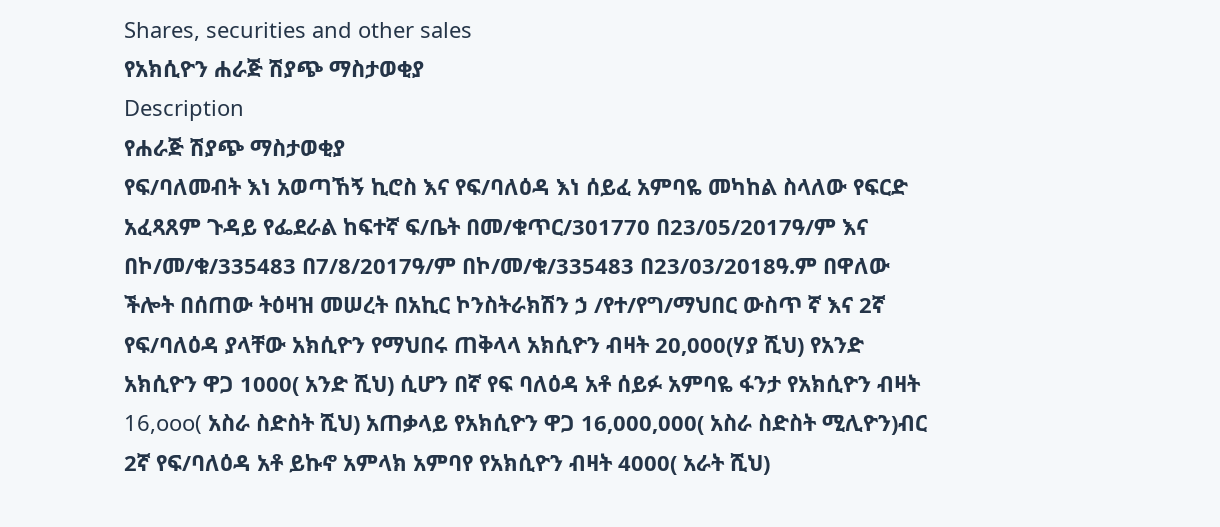Shares, securities and other sales
የአክሲዮን ሐራጅ ሽያጭ ማስታወቂያ
Description
የሐራጅ ሽያጭ ማስታወቂያ
የፍ/ባለመብት እነ አወጣኸኝ ኪሮስ እና የፍ/ባለዕዳ እነ ሰይፈ አምባዬ መካከል ስላለው የፍርድ አፈጻጸም ጉዳይ የፌደራል ከፍተኛ ፍ/ቤት በመ/ቁጥር/301770 በ23/05/2017ዓ/ም እና በኮ/መ/ቁ/335483 በ7/8/2017ዓ/ም በኮ/መ/ቁ/335483 በ23/03/2018ዓ.ም በዋለው ችሎት በሰጠው ትዕዛዝ መሠረት በአኪር ኮንስትራክሽን ኃ /የተ/የግ/ማህበር ውስጥ ኛ እና 2ኛ የፍ/ባለዕዳ ያላቸው አክሲዮን የማህበሩ ጠቅላላ አክሲዮን ብዛት 20,000(ሃያ ሺህ) የአንድ አክሲዮን ዋጋ 1000( አንድ ሺህ) ሲሆን በኛ የፍ ባለዕዳ አቶ ሰይፉ አምባዬ ፋንታ የአክሲዮን ብዛት 16,ooo( አስራ ስድስት ሺህ) አጠቃላይ የአክሲዮን ዋጋ 16,000,000( አስራ ስድስት ሚሊዮን)ብር 2ኛ የፍ/ባለዕዳ አቶ ይኩኖ አምላክ አምባየ የአክሲዮን ብዛት 4000( አራት ሺህ)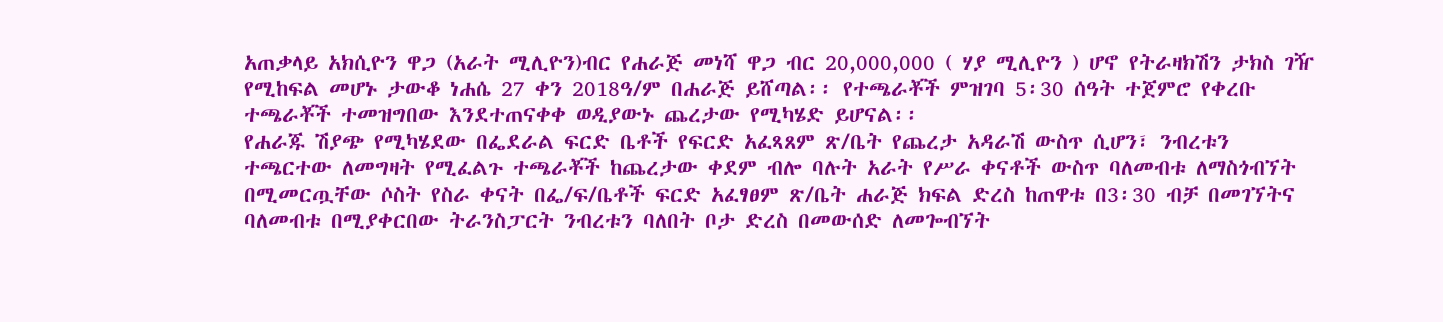አጠቃላይ አክሲዮን ዋጋ (አራት ሚሊዮን)ብር የሐራጅ መነሻ ዋጋ ብር 20,000,000 ( ሃያ ሚሊዮን ) ሆኖ የትራዛክሽን ታክስ ገዥ የሚከፍል መሆኑ ታውቆ ነሐሴ 27 ቀን 2018ዓ/ም በሐራጅ ይሸጣል፡፡ የተጫራቾች ምዝገባ 5፡30 ሰዓት ተጀምሮ የቀረቡ ተጫራቾች ተመዝግበው እንደተጠናቀቀ ወዲያውኑ ጨረታው የሚካሄድ ይሆናል፡፡
የሐራጁ ሽያጭ የሚካሄደው በፌደራል ፍርድ ቤቶች የፍርድ አፈጻጸም ጽ/ቤት የጨረታ አዳራሽ ውስጥ ሲሆን፣ ንብረቱን ተጫርተው ለመግዛት የሚፈልጉ ተጫራቾች ከጨረታው ቀደም ብሎ ባሉት አራት የሥራ ቀናቶች ውስጥ ባለመብቱ ለማስጎብኘት በሚመርጧቸው ሶስት የስራ ቀናት በፌ/ፍ/ቤቶች ፍርድ አፈፃፀም ጽ/ቤት ሐራጅ ክፍል ድረስ ከጠዋቱ በ3፡30 ብቻ በመገኘትና ባለመብቱ በሚያቀርበው ትራንስፓርት ንብረቱን ባለበት ቦታ ድረስ በመውሰድ ለመጐብኘት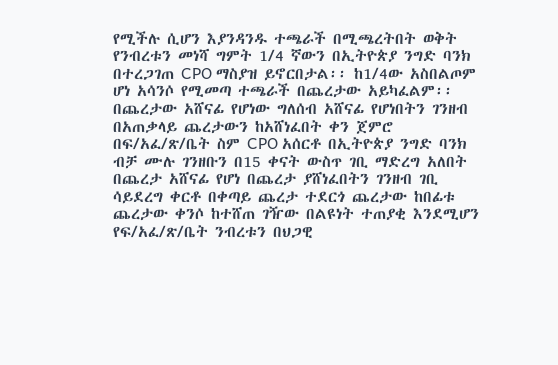የሚችሉ ሲሆን እያንዳንዱ ተጫራች በሚጫረትበት ወቅት የንብረቱን መነሻ ግምት 1/4 ኛውን በኢትዮጵያ ንግድ ባንክ በተረጋገጠ CPO ማስያዝ ይኖርበታል፡፡ ከ1/4ው አስበልጦም ሆነ አሳንሶ የሚመጣ ተጫራች በጨረታው አይካፈልም፡፡ በጨረታው አሸናፊ የሆነው ግለሰብ አሸናፊ የሆነበትን ገንዘብ በአጠቃላይ ጨረታውን ከአሸነፈበት ቀን ጀምሮ በፍ/አፈ/ጽ/ቤት ስም CPO አሰርቶ በኢትዮጵያ ንግድ ባንክ ብቻ ሙሉ ገንዘቡን በ15 ቀናት ውስጥ ገቢ ማድረግ አለበት በጨረታ አሸናፊ የሆነ በጨረታ ያሸነፈበትን ገንዘብ ገቢ ሳይደረግ ቀርቶ በቀጣይ ጨረታ ተደርጎ ጨረታው ከበፊቱ ጨረታው ቀንሶ ከተሸጠ ገዥው በልዩነት ተጠያቂ እንደሚሆን የፍ/አፈ/ጽ/ቤት ንብረቱን በህጋዊ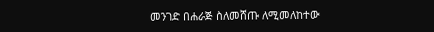መንገድ በሐራጅ ስለመሸጡ ለሚመለከተው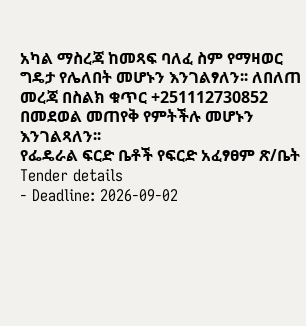አካል ማስረጃ ከመጻፍ ባለፈ ስም የማዛወር ግዴታ የሌለበት መሆኑን እንገልፃለን፡፡ ለበለጠ መረጃ በስልክ ቁጥር +251112730852 በመደወል መጠየቅ የምትችሉ መሆኑን እንገልጻለን፡፡
የፌዴራል ፍርድ ቤቶች የፍርድ አፈፃፀም ጽ/ቤት
Tender details
- Deadline: 2026-09-02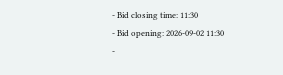- Bid closing time: 11:30
- Bid opening: 2026-09-02 11:30
-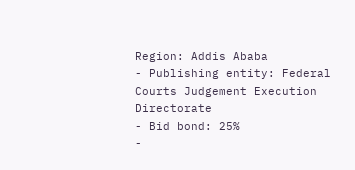Region: Addis Ababa
- Publishing entity: Federal Courts Judgement Execution Directorate
- Bid bond: 25%
-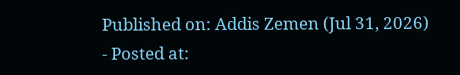Published on: Addis Zemen (Jul 31, 2026)
- Posted at: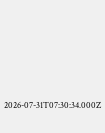2026-07-31T07:30:34.000Z